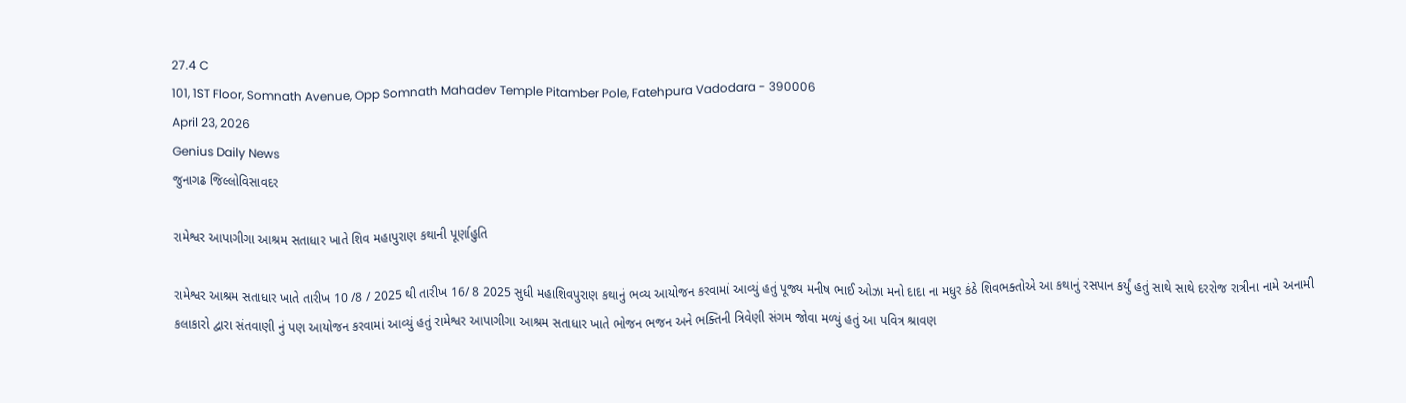27.4 C
101, 1ST Floor, Somnath Avenue, Opp Somnath Mahadev Temple Pitamber Pole, Fatehpura Vadodara - 390006
April 23, 2026
Genius Daily News
જુનાગઢ જિલ્લોવિસાવદર

રામેશ્વર આપાગીગા આશ્રમ સતાધાર ખાતે શિવ મહાપુરાણ કથાની પૂર્ણાહુતિ

રામેશ્વર આશ્રમ સતાધાર ખાતે તારીખ 10 /8 / 2025 થી તારીખ 16/ 8 2025 સુધી મહાશિવપુરાણ કથાનું ભવ્ય આયોજન કરવામાં આવ્યું હતું પૂજ્ય મનીષ ભાઈ ઓઝા મનો દાદા ના મધુર કંઠે શિવભક્તોએ આ કથાનું રસપાન કર્યું હતું સાથે સાથે દરરોજ રાત્રીના નામે અનામી કલાકારો દ્વારા સંતવાણી નું પણ આયોજન કરવામાં આવ્યું હતું રામેશ્વર આપાગીગા આશ્રમ સતાધાર ખાતે ભોજન ભજન અને ભક્તિની ત્રિવેણી સંગમ જોવા મળ્યું હતું આ પવિત્ર શ્રાવણ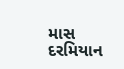માસ દરમિયાન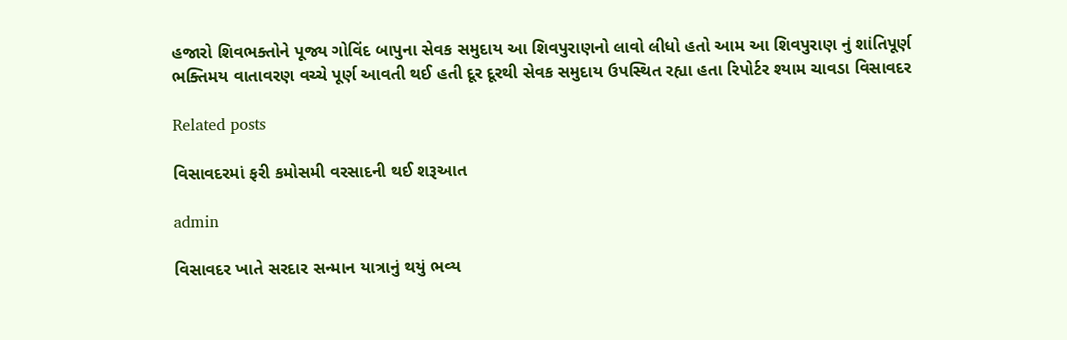હજારો શિવભક્તોને પૂજ્ય ગોવિંદ બાપુના સેવક સમુદાય આ શિવપુરાણનો લાવો લીધો હતો આમ આ શિવપુરાણ નું શાંતિપૂર્ણ ભક્તિમય વાતાવરણ વચ્ચે પૂર્ણ આવતી થઈ હતી દૂર દૂરથી સેવક સમુદાય ઉપસ્થિત રહ્યા હતા રિપોર્ટર શ્યામ ચાવડા વિસાવદર

Related posts

વિસાવદરમાં ફરી કમોસમી વરસાદની થઈ શરૂઆત

admin

વિસાવદર ખાતે સરદાર સન્માન યાત્રાનું થયું ભવ્ય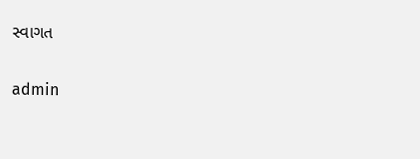સ્વાગત

admin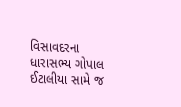વિસાવદરના ધારાસભ્ય ગોપાલ ઈટાલીયા સામે જ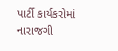પાર્ટી કાર્યકરોમાં નારાજગી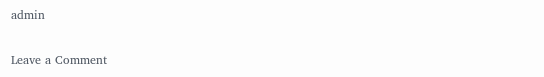admin

Leave a Comment